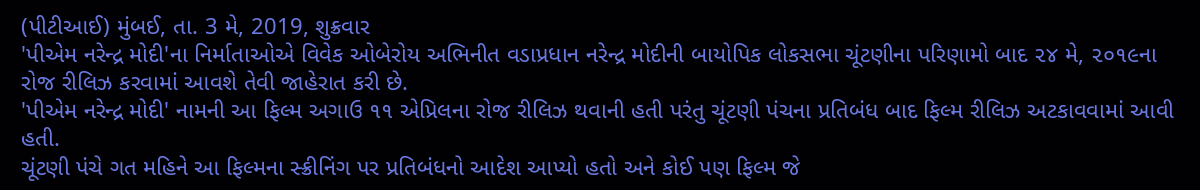(પીટીઆઈ) મુંબઈ, તા. 3 મે, 2019, શુક્રવાર
'પીએમ નરેન્દ્ર મોદી'ના નિર્માતાઓએ વિવેક ઓબેરોય અભિનીત વડાપ્રધાન નરેન્દ્ર મોદીની બાયોપિક લોકસભા ચૂંટણીના પરિણામો બાદ ૨૪ મે, ૨૦૧૯ના રોજ રીલિઝ કરવામાં આવશે તેવી જાહેરાત કરી છે.
'પીએમ નરેન્દ્ર મોદી' નામની આ ફિલ્મ અગાઉ ૧૧ એપ્રિલના રોજ રીલિઝ થવાની હતી પરંતુ ચૂંટણી પંચના પ્રતિબંધ બાદ ફિલ્મ રીલિઝ અટકાવવામાં આવી હતી.
ચૂંટણી પંચે ગત મહિને આ ફિલ્મના સ્ક્રીનિંગ પર પ્રતિબંધનો આદેશ આપ્યો હતો અને કોઈ પણ ફિલ્મ જે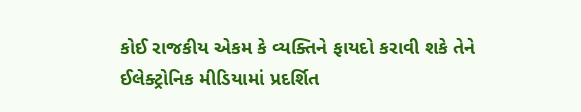કોઈ રાજકીય એકમ કે વ્યક્તિને ફાયદો કરાવી શકે તેને ઈલેક્ટ્રોનિક મીડિયામાં પ્રદર્શિત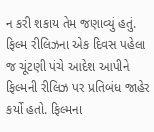ન કરી શકાય તેમ જણાવ્યું હતું. ફિલ્મ રીલિઝના એક દિવસ પહેલા જ ચૂંટણી પંચે આદેશ આપીને ફિલ્મની રીલિઝ પર પ્રતિબંધ જાહેર કર્યો હતો. ફિલ્મના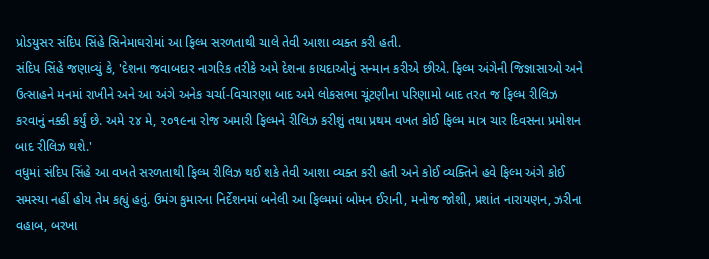પ્રોડયુસર સંદિપ સિંહે સિનેમાઘરોમાં આ ફિલ્મ સરળતાથી ચાલે તેવી આશા વ્યક્ત કરી હતી.
સંદિપ સિંહે જણાવ્યું કે, 'દેશના જવાબદાર નાગરિક તરીકે અમે દેશના કાયદાઓનું સન્માન કરીએ છીએ. ફિલ્મ અંગેની જિજ્ઞાસાઓ અને ઉત્સાહને મનમાં રાખીને અને આ અંગે અનેક ચર્ચા-વિચારણા બાદ અમે લોકસભા ચૂંટણીના પરિણામો બાદ તરત જ ફિલ્મ રીલિઝ કરવાનું નક્કી કર્યું છે. અમે ૨૪ મે, ૨૦૧૯ના રોજ અમારી ફિલ્મને રીલિઝ કરીશું તથા પ્રથમ વખત કોઈ ફિલ્મ માત્ર ચાર દિવસના પ્રમોશન બાદ રીલિઝ થશે.'
વધુમાં સંદિપ સિંહે આ વખતે સરળતાથી ફિલ્મ રીલિઝ થઈ શકે તેવી આશા વ્યક્ત કરી હતી અને કોઈ વ્યક્તિને હવે ફિલ્મ અંગે કોઈ સમસ્યા નહીં હોય તેમ કહ્યું હતું. ઉમંગ કુમારના નિર્દેશનમાં બનેલી આ ફિલ્મમાં બોમન ઈરાની, મનોજ જોશી, પ્રશાંત નારાયણન, ઝરીના વહાબ, બરખા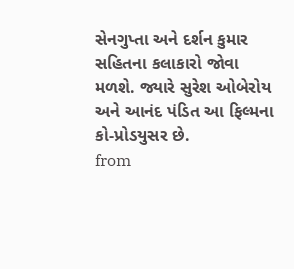સેનગુપ્તા અને દર્શન કુમાર સહિતના કલાકારો જોવા મળશે. જ્યારે સુરેશ ઓબેરોય અને આનંદ પંડિત આ ફિલ્મના કો-પ્રોડયુસર છે.
from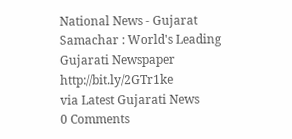National News - Gujarat Samachar : World's Leading Gujarati Newspaper http://bit.ly/2GTr1ke
via Latest Gujarati News
0 Comments